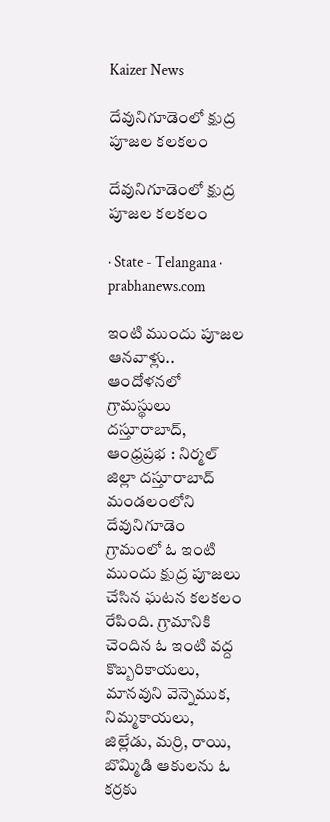Kaizer News

దేవునిగూడెంలో క్షుద్ర పూజల కలకలం

దేవునిగూడెంలో క్షుద్ర పూజల కలకలం

· State - Telangana · prabhanews.com

ఇంటి ముందు పూజల ఆనవాళ్లు.. ఆందోళనలో గ్రామస్థులు దస్తూరాబాద్, ఆంధ్రప్రభ : నిర్మల్‌ జిల్లా దస్తూరాబాద్‌ మండలంలోని దేవునిగూడెం గ్రామంలో ఓ ఇంటి ముందు క్షుద్ర పూజలు చేసిన ఘటన కలకలం రేపింది. గ్రామానికి చెందిన ఓ ఇంటి వద్ద కొబ్బరికాయలు, మానవుని వెన్నెముక, నిమ్మకాయలు, జిల్లేడు, మర్రి, రాయి, బొమ్మిడి ఆకులను ఓ కర్రకు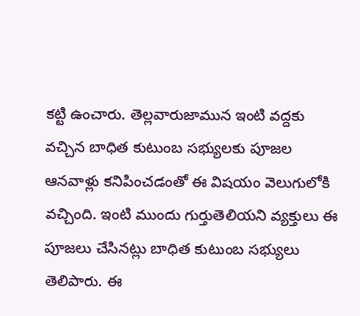కట్టి ఉంచారు. తెల్లవారుజామున ఇంటి వద్దకు వచ్చిన బాధిత కుటుంబ సభ్యులకు పూజల ఆనవాళ్లు కనిపించడంతో ఈ విషయం వెలుగులోకి వచ్చింది. ఇంటి ముందు గుర్తుతెలియని వ్యక్తులు ఈ పూజలు చేసినట్లు బాధిత కుటుంబ సభ్యులు తెలిపారు. ఈ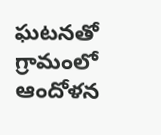ఘటనతో గ్రామంలో ఆందోళన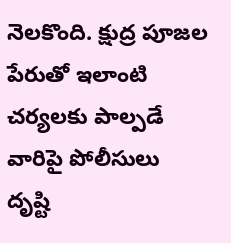నెలకొంది. క్షుద్ర పూజల పేరుతో ఇలాంటి చర్యలకు పాల్పడే వారిపై పోలీసులు దృష్టి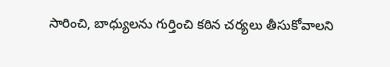సారించి, బాధ్యులను గుర్తించి కఠిన చర్యలు తీసుకోవాలని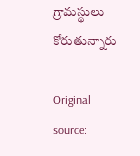గ్రామస్థులు కోరుతున్నారు

Original source: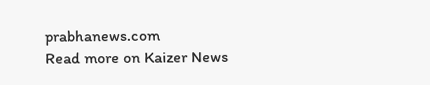prabhanews.com
Read more on Kaizer News